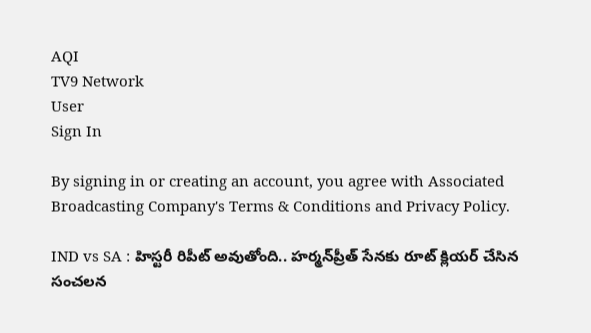AQI
TV9 Network
User
Sign In

By signing in or creating an account, you agree with Associated Broadcasting Company's Terms & Conditions and Privacy Policy.

IND vs SA : హిస్టరీ రిపీట్ అవుతోంది.. హర్మన్‌ప్రీత్ సేనకు రూట్ క్లియర్ చేసిన సంచలన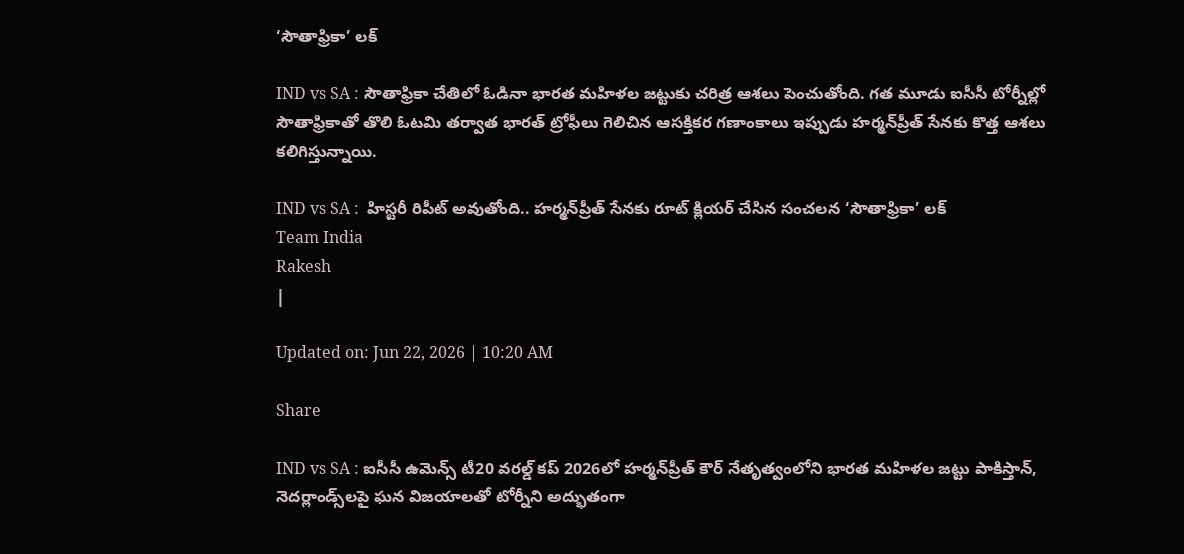‘సౌతాఫ్రికా’ లక్

IND vs SA : సౌతాఫ్రికా చేతిలో ఓడినా భారత మహిళల జట్టుకు చరిత్ర ఆశలు పెంచుతోంది. గత మూడు ఐసీసీ టోర్నీల్లో సౌతాఫ్రికాతో తొలి ఓటమి తర్వాత భారత్ ట్రోఫీలు గెలిచిన ఆసక్తికర గణాంకాలు ఇప్పుడు హర్మన్‌ప్రీత్ సేనకు కొత్త ఆశలు కలిగిస్తున్నాయి.

IND vs SA :  హిస్టరీ రిపీట్ అవుతోంది.. హర్మన్‌ప్రీత్ సేనకు రూట్ క్లియర్ చేసిన సంచలన ‘సౌతాఫ్రికా’ లక్
Team India
Rakesh
|

Updated on: Jun 22, 2026 | 10:20 AM

Share

IND vs SA : ఐసీసీ ఉమెన్స్ టీ20 వరల్డ్ కప్ 2026లో హర్మన్‌ప్రీత్ కౌర్ నేతృత్వంలోని భారత మహిళల జట్టు పాకిస్తాన్, నెదర్లాండ్స్‌లపై ఘన విజయాలతో టోర్నీని అద్భుతంగా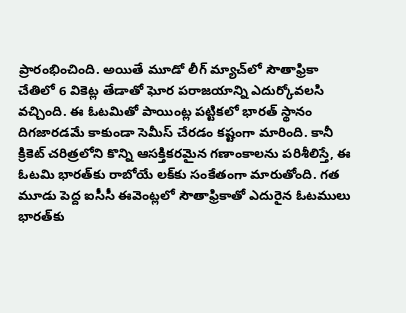ప్రారంభించింది. అయితే మూడో లీగ్ మ్యాచ్‌లో సౌతాఫ్రికా చేతిలో 6 వికెట్ల తేడాతో ఘోర పరాజయాన్ని ఎదుర్కోవలసి వచ్చింది. ఈ ఓటమితో పాయింట్ల పట్టికలో భారత్ స్థానం దిగజారడమే కాకుండా సెమీస్ చేరడం కష్టంగా మారింది. కానీ క్రికెట్ చరిత్రలోని కొన్ని ఆసక్తికరమైన గణాంకాలను పరిశీలిస్తే, ఈ ఓటమి భారత్‌కు రాబోయే లక్‌కు సంకేతంగా మారుతోంది. గత మూడు పెద్ద ఐసీసీ ఈవెంట్లలో సౌతాఫ్రికాతో ఎదురైన ఓటములు భారత్‌కు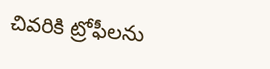చివరికి ట్రోఫీలను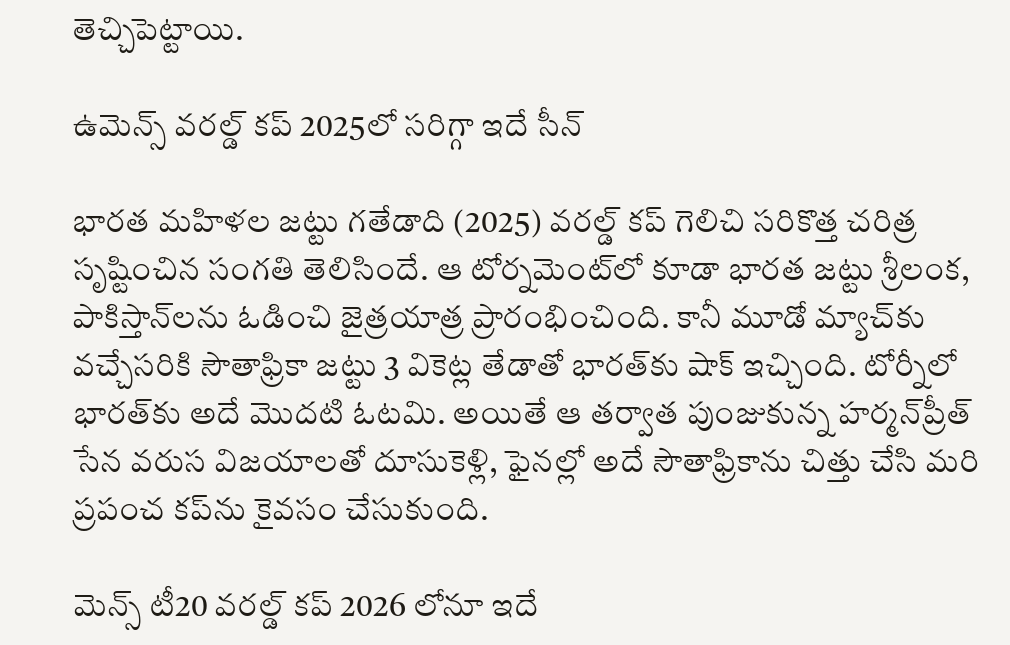తెచ్చిపెట్టాయి.

ఉమెన్స్ వరల్డ్ కప్ 2025లో సరిగ్గా ఇదే సీన్

భారత మహిళల జట్టు గతేడాది (2025) వరల్డ్ కప్ గెలిచి సరికొత్త చరిత్ర సృష్టించిన సంగతి తెలిసిందే. ఆ టోర్నమెంట్‌లో కూడా భారత జట్టు శ్రీలంక, పాకిస్తాన్‌లను ఓడించి జైత్రయాత్ర ప్రారంభించింది. కానీ మూడో మ్యాచ్‌కు వచ్చేసరికి సౌతాఫ్రికా జట్టు 3 వికెట్ల తేడాతో భారత్‌కు షాక్ ఇచ్చింది. టోర్నీలో భారత్‌కు అదే మొదటి ఓటమి. అయితే ఆ తర్వాత పుంజుకున్న హర్మన్‌ప్రీత్ సేన వరుస విజయాలతో దూసుకెళ్లి, ఫైనల్లో అదే సౌతాఫ్రికాను చిత్తు చేసి మరి ప్రపంచ కప్‌ను కైవసం చేసుకుంది.

మెన్స్ టీ20 వరల్డ్ కప్ 2026 లోనూ ఇదే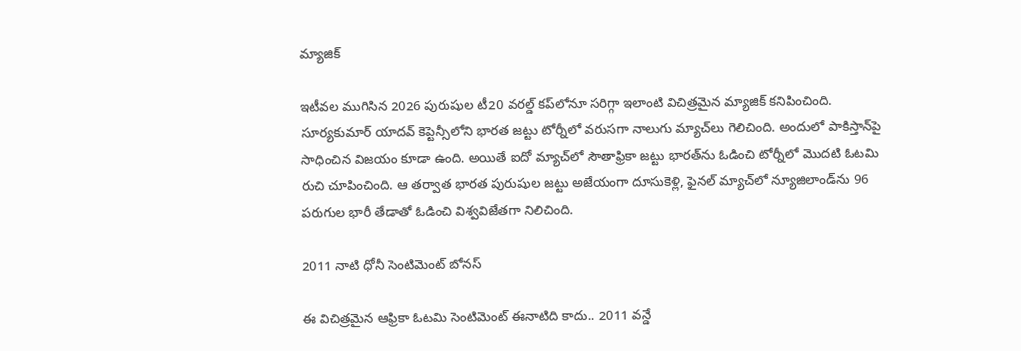మ్యాజిక్

ఇటీవల ముగిసిన 2026 పురుషుల టీ20 వరల్డ్ కప్‌లోనూ సరిగ్గా ఇలాంటి విచిత్రమైన మ్యాజిక్ కనిపించింది. సూర్యకుమార్ యాదవ్ కెప్టెన్సీలోని భారత జట్టు టోర్నీలో వరుసగా నాలుగు మ్యాచ్‌లు గెలిచింది. అందులో పాకిస్తాన్‌పై సాధించిన విజయం కూడా ఉంది. అయితే ఐదో మ్యాచ్‌లో సౌతాఫ్రికా జట్టు భారత్‌ను ఓడించి టోర్నీలో మొదటి ఓటమి రుచి చూపించింది. ఆ తర్వాత భారత పురుషుల జట్టు అజేయంగా దూసుకెళ్లి, ఫైనల్‌ మ్యాచ్‌లో న్యూజిలాండ్‌ను 96 పరుగుల భారీ తేడాతో ఓడించి విశ్వవిజేతగా నిలిచింది.

2011 నాటి ధోనీ సెంటిమెంట్ బోనస్

ఈ విచిత్రమైన ఆఫ్రికా ఓటమి సెంటిమెంట్ ఈనాటిది కాదు.. 2011 వన్డే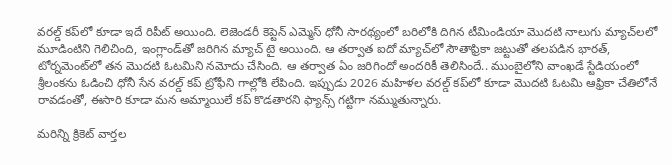వరల్డ్ కప్‌లో కూడా ఇదే రిపీట్ అయింది. లెజెండరీ కెప్టెన్ ఎమ్మెస్ ధోనీ సారథ్యంలో బరిలోకి దిగిన టీమిండియా మొదటి నాలుగు మ్యాచ్‌లలో మూడింటిని గెలిచింది, ఇంగ్లాండ్‌తో జరిగిన మ్యాచ్ టై అయింది. ఆ తర్వాత ఐదో మ్యాచ్‌లో సౌతాఫ్రికా జట్టుతో తలపడిన భారత్, టోర్నమెంట్‌లో తన మొదటి ఓటమిని నమోదు చేసింది. ఆ తర్వాత ఏం జరిగిందో అందరికీ తెలిసిందే.. ముంబైలోని వాంఖడే స్టేడియంలో శ్రీలంకను ఓడించి ధోనీ సేన వరల్డ్ కప్ ట్రోఫీని గాల్లోకి లేపింది. ఇప్పుడు 2026 మహిళల వరల్డ్ కప్‌లో కూడా మొదటి ఓటమి ఆఫ్రికా చేతిలోనే రావడంతో, ఈసారి కూడా మన అమ్మాయిలే కప్ కొడతారని ఫ్యాన్స్ గట్టిగా నమ్ముతున్నారు.

మరిన్ని క్రికెట్ వార్తల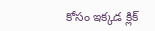కోసం ఇక్కడ క్లిక్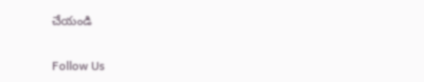చేయండి

Follow Us